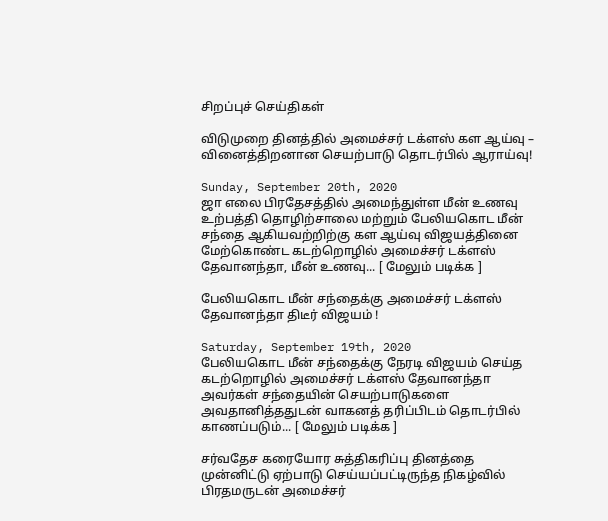சிறப்புச் செய்திகள்

விடுமுறை தினத்தில் அமைச்சர் டக்ளஸ் கள ஆய்வு – வினைத்திறனான செயற்பாடு தொடர்பில் ஆராய்வு!

Sunday, September 20th, 2020
ஜா எலை பிரதேசத்தில் அமைந்துள்ள மீன் உணவு உற்பத்தி தொழிற்சாலை மற்றும் பேலியகொட மீன் சந்தை ஆகியவற்றிற்கு கள ஆய்வு விஜயத்தினை மேற்கொண்ட கடற்றொழில் அமைச்சர் டக்ளஸ் தேவானந்தா, மீன் உணவு... [ மேலும் படிக்க ]

பேலியகொட மீன் சந்தைக்கு அமைச்சர் டக்ளஸ் தேவானந்தா திடீர் விஜயம் !

Saturday, September 19th, 2020
பேலியகொட மீன் சந்தைக்கு நேரடி விஜயம் செய்த கடற்றொழில் அமைச்சர் டக்ளஸ் தேவானந்தா அவர்கள் சந்தையின் செயற்பாடுகளை அவதானித்ததுடன் வாகனத் தரிப்பிடம் தொடர்பில் காணப்படும்... [ மேலும் படிக்க ]

சர்வதேச கரையோர சுத்திகரிப்பு தினத்தை முன்னிட்டு ஏற்பாடு செய்யப்பட்டிருந்த நிகழ்வில் பிரதமருடன் அமைச்சர்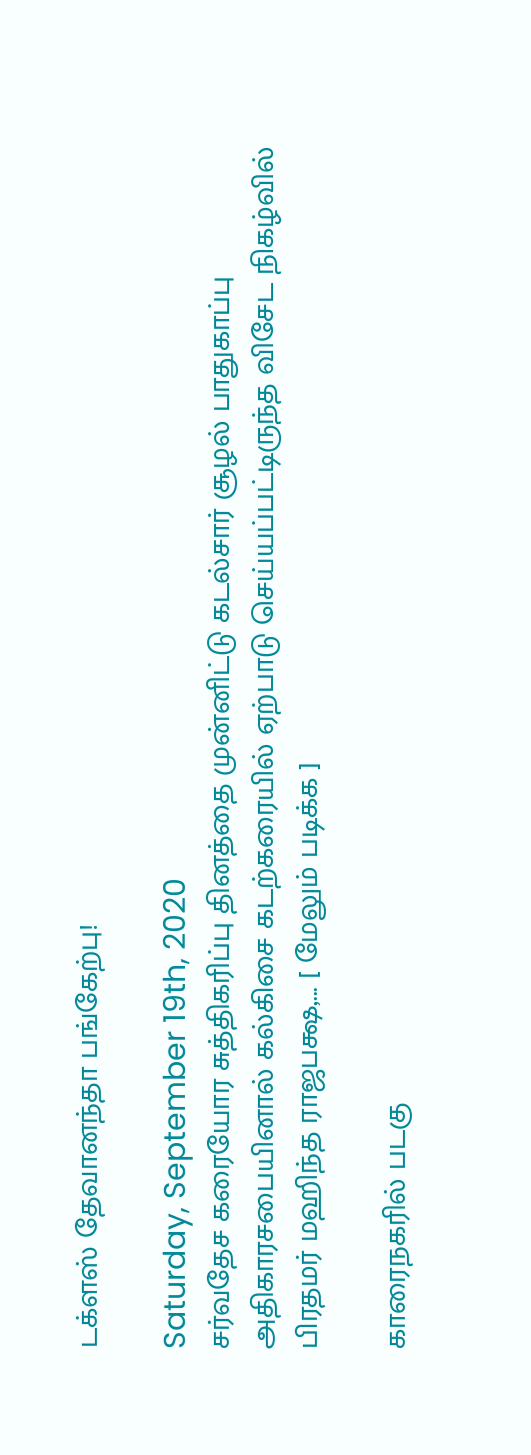டக்ளஸ் தேவானந்தா பங்கேற்பு!

Saturday, September 19th, 2020
சர்வதேச கரையோர சுத்திகரிப்பு தினத்தை முன்னிட்டு கடல்சார் சூழல் பாதுகாப்பு அதிகாரசபையினால் கல்கிசை கடற்கரையில் ஏற்பாடு செய்யப்பட்டிருந்த விசேட நிகழ்வில் பிரதமர் மஹிந்த ராஜபக்ஷ,... [ மேலும் படிக்க ]

காரைநகரில் படகு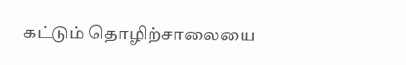கட்டும் தொழிற்சாலையை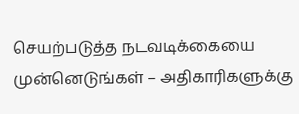செயற்படுத்த நடவடிக்கையை முன்னெடுங்கள் – அதிகாரிகளுக்கு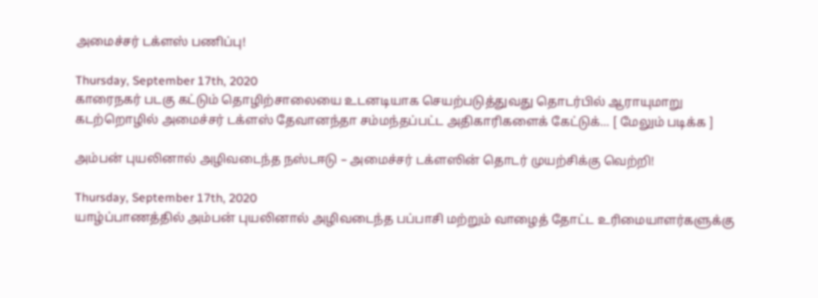அமைச்சர் டக்ளஸ் பணிப்பு!

Thursday, September 17th, 2020
காரைநகர் படகு கட்டும் தொழிற்சாலையை உடனடியாக செயற்படுத்துவது தொடர்பில் ஆராயுமாறு கடற்றொழில் அமைச்சர் டக்ளஸ் தேவானந்தா சம்மந்தப்பட்ட அதிகாரிகளைக் கேட்டுக்... [ மேலும் படிக்க ]

அம்பன் புயலினால் அழிவடைந்த நஸ்டஈடு – அமைச்சர் டக்ளஸின் தொடர் முயற்சிக்கு வெற்றி!

Thursday, September 17th, 2020
யாழ்ப்பாணத்தில் அம்பன் புயலினால் அழிவடைந்த பப்பாசி மற்றும் வாழைத் தோட்ட உரிமையாளர்களுக்கு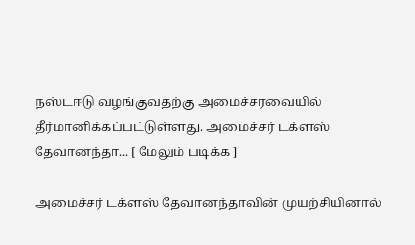நஸ்டஈடு வழங்குவதற்கு அமைச்சரவையில் தீர்மானிக்கப்பட்டுள்ளது. அமைச்சர் டக்ளஸ் தேவானந்தா... [ மேலும் படிக்க ]

அமைச்சர் டக்ளஸ் தேவானந்தாவின் முயற்சியினால்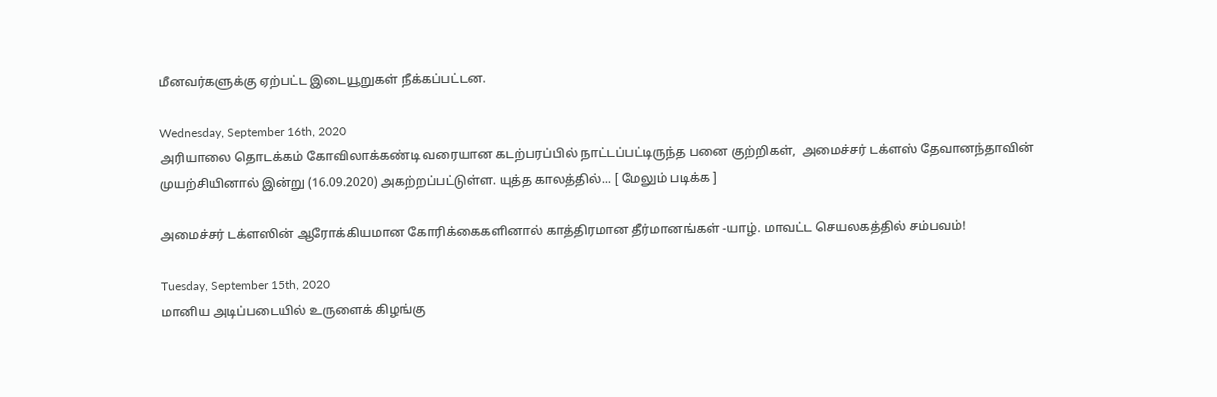மீனவர்களுக்கு ஏற்பட்ட இடையூறுகள் நீக்கப்பட்டன.

Wednesday, September 16th, 2020
அரியாலை தொடக்கம் கோவிலாக்கண்டி வரையான கடற்பரப்பில் நாட்டப்பட்டிருந்த பனை குற்றிகள்,  அமைச்சர் டக்ளஸ் தேவானந்தாவின் முயற்சியினால் இன்று (16.09.2020) அகற்றப்பட்டுள்ள. யுத்த காலத்தில்... [ மேலும் படிக்க ]

அமைச்சர் டக்ளஸின் ஆரோக்கியமான கோரிக்கைகளினால் காத்திரமான தீர்மானங்கள் -யாழ். மாவட்ட செயலகத்தில் சம்பவம்!

Tuesday, September 15th, 2020
மானிய அடிப்படையில் உருளைக் கிழங்கு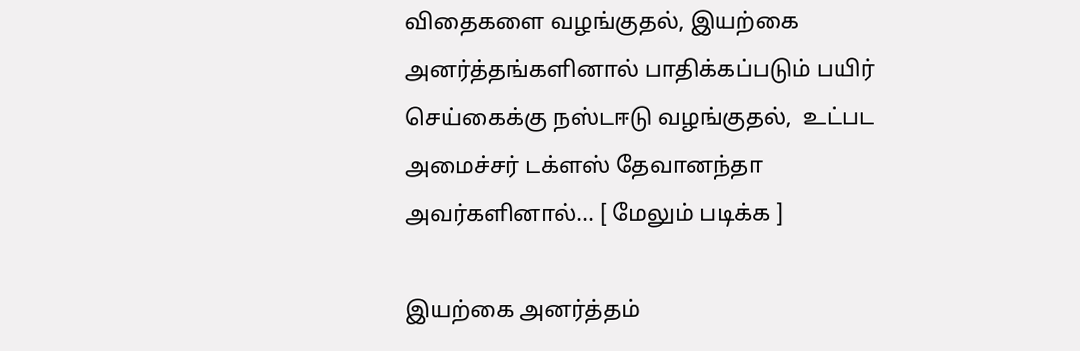விதைகளை வழங்குதல், இயற்கை அனர்த்தங்களினால் பாதிக்கப்படும் பயிர் செய்கைக்கு நஸ்டஈடு வழங்குதல்,  உட்பட அமைச்சர் டக்ளஸ் தேவானந்தா அவர்களினால்... [ மேலும் படிக்க ]

இயற்கை அனர்த்தம்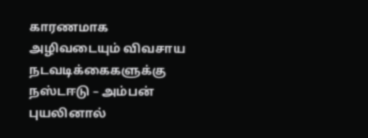காரணமாக அழிவடையும் விவசாய நடவடிக்கைகளுக்கு நஸ்டஈடு – அம்பன் புயலினால்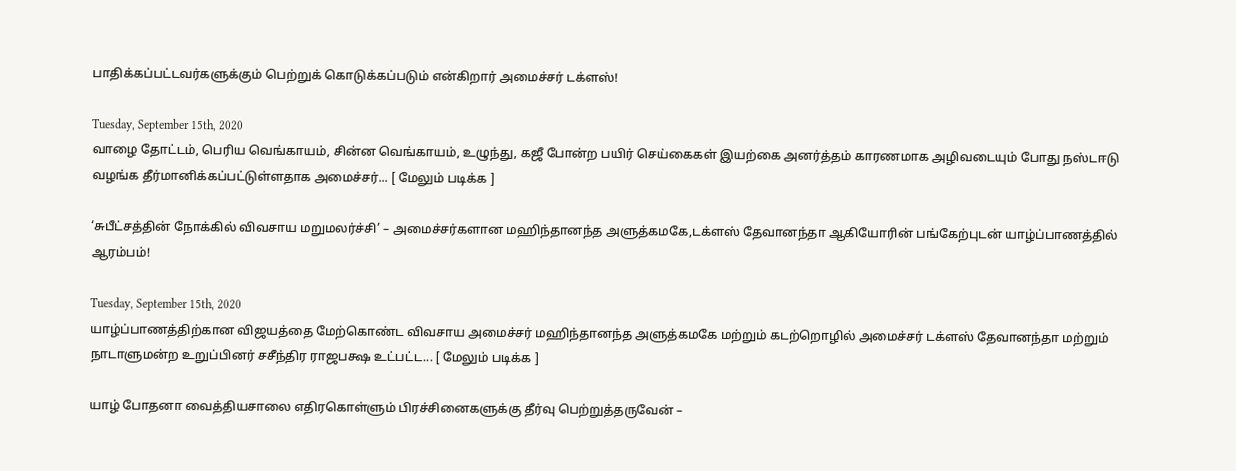பாதிக்கப்பட்டவர்களுக்கும் பெற்றுக் கொடுக்கப்படும் என்கிறார் அமைச்சர் டக்ளஸ்!

Tuesday, September 15th, 2020
வாழை தோட்டம், பெரிய வெங்காயம், சின்ன வெங்காயம், உழுந்து, கஜீ போன்ற பயிர் செய்கைகள் இயற்கை அனர்த்தம் காரணமாக அழிவடையும் போது நஸ்டஈடு வழங்க தீர்மானிக்கப்பட்டுள்ளதாக அமைச்சர்... [ மேலும் படிக்க ]

‘சுபீட்சத்தின் நோக்கில் விவசாய மறுமலர்ச்சி’ – அமைச்சர்களான மஹிந்தானந்த அளுத்கமகே,டக்ளஸ் தேவானந்தா ஆகியோரின் பங்கேற்புடன் யாழ்ப்பாணத்தில் ஆரம்பம்!

Tuesday, September 15th, 2020
யாழ்ப்பாணத்திற்கான விஜயத்தை மேற்கொண்ட விவசாய அமைச்சர் மஹிந்தானந்த அளுத்கமகே மற்றும் கடற்றொழில் அமைச்சர் டக்ளஸ் தேவானந்தா மற்றும் நாடாளுமன்ற உறுப்பினர் சசீந்திர ராஜபக்ஷ உட்பட்ட... [ மேலும் படிக்க ]

யாழ் போதனா வைத்தியசாலை எதிரகொள்ளும் பிரச்சினைகளுக்கு தீர்வு பெற்றுத்தருவேன் –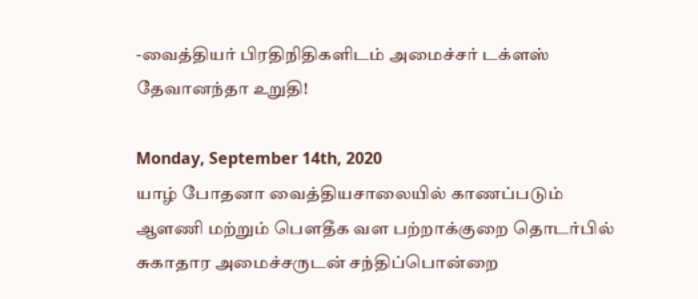-வைத்தியர் பிரதிநிதிகளிடம் அமைச்சர் டக்ளஸ் தேவானந்தா உறுதி!

Monday, September 14th, 2020
யாழ் போதனா வைத்தியசாலையில் காணப்படும் ஆளணி மற்றும் பெளதீக வள பற்றாக்குறை தொடர்பில் சுகாதார அமைச்சருடன் சந்திப்பொன்றை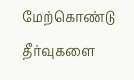மேற்கொண்டு தீர்வுகளை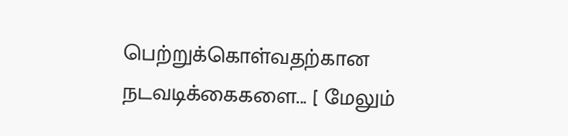பெற்றுக்கொள்வதற்கான நடவடிக்கைகளை... [ மேலும்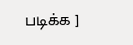படிக்க ]